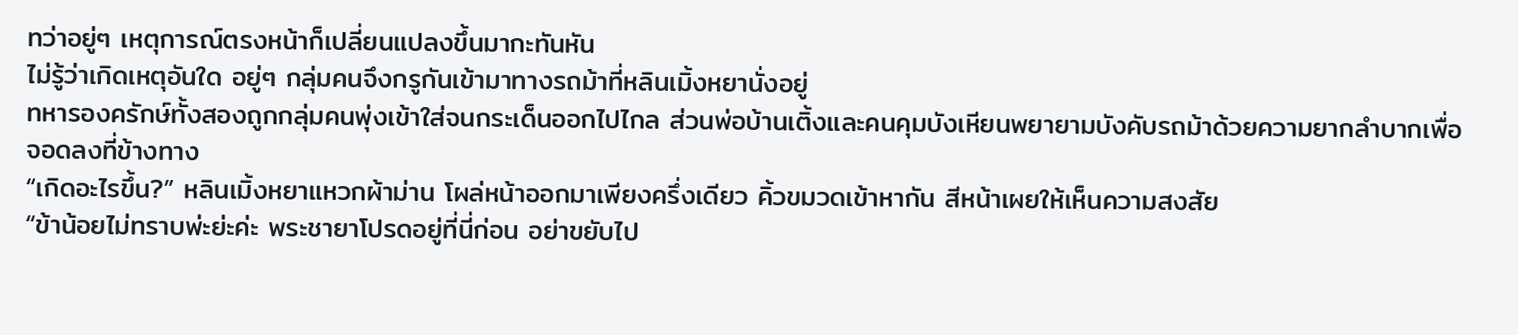ทว่าอยู่ๆ เหตุการณ์ตรงหน้าก็เปลี่ยนแปลงขึ้นมากะทันหัน
ไม่รู้ว่าเกิดเหตุอันใด อยู่ๆ กลุ่มคนจึงกรูกันเข้ามาทางรถม้าที่หลินเมิ้งหยานั่งอยู่
ทหารองครักษ์ทั้งสองถูกกลุ่มคนพุ่งเข้าใส่จนกระเด็นออกไปไกล ส่วนพ่อบ้านเติ้งและคนคุมบังเหียนพยายามบังคับรถม้าด้วยความยากลำบากเพื่อจอดลงที่ข้างทาง
“เกิดอะไรขึ้น?” หลินเมิ้งหยาแหวกผ้าม่าน โผล่หน้าออกมาเพียงครึ่งเดียว คิ้วขมวดเข้าหากัน สีหน้าเผยให้เห็นความสงสัย
“ข้าน้อยไม่ทราบพ่ะย่ะค่ะ พระชายาโปรดอยู่ที่นี่ก่อน อย่าขยับไป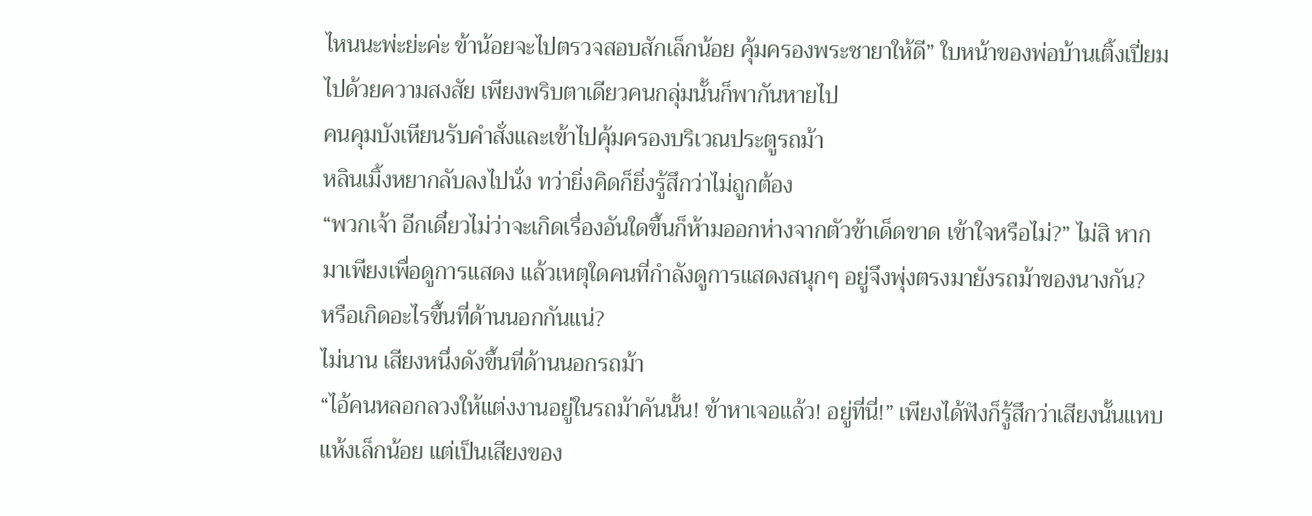ไหนนะพ่ะย่ะค่ะ ข้าน้อยจะไปตรวจสอบสักเล็กน้อย คุ้มครองพระชายาให้ดี” ใบหน้าของพ่อบ้านเติ้งเปี่ยมไปด้วยความสงสัย เพียงพริบตาเดียวคนกลุ่มนั้นก็พากันหายไป
คนคุมบังเหียนรับคำสั่งและเข้าไปคุ้มครองบริเวณประตูรถม้า
หลินเมิ้งหยากลับลงไปนั่ง ทว่ายิ่งคิดก็ยิ่งรู้สึกว่าไม่ถูกต้อง
“พวกเจ้า อีกเดี๋ยวไม่ว่าจะเกิดเรื่องอันใดขึ้นก็ห้ามออกห่างจากตัวข้าเด็ดขาด เข้าใจหรือไม่?” ไม่สิ หากมาเพียงเพื่อดูการแสดง แล้วเหตุใดคนที่กำลังดูการแสดงสนุกๆ อยู่จึงพุ่งตรงมายังรถม้าของนางกัน?
หรือเกิดอะไรขึ้นที่ด้านนอกกันแน่?
ไม่นาน เสียงหนึ่งดังขึ้นที่ด้านนอกรถม้า
“ไอ้คนหลอกลวงให้แต่งงานอยู่ในรถม้าคันนั้น! ข้าหาเจอแล้ว! อยู่ที่นี่!” เพียงได้ฟังก็รู้สึกว่าเสียงนั้นแหบแห้งเล็กน้อย แต่เป็นเสียงของ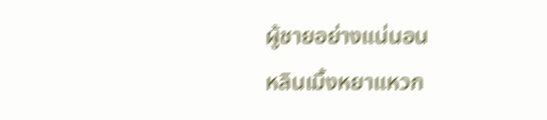ผู้ชายอย่างแน่นอน
หลินเมิ้งหยาแหวก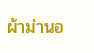ผ้าม่านอ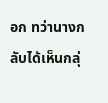อก ทว่านางกลับได้เห็นกลุ่